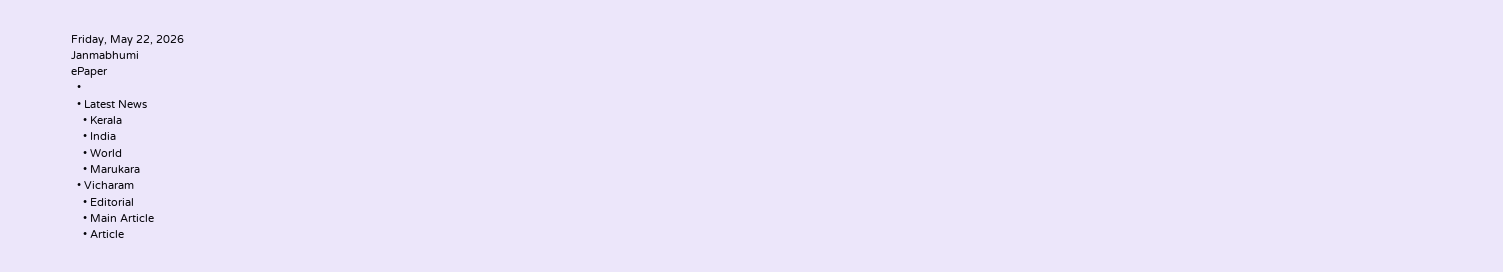Friday, May 22, 2026
Janmabhumi
ePaper
  •
  • Latest News
    • Kerala
    • India
    • World
    • Marukara
  • Vicharam
    • Editorial
    • Main Article
    • Article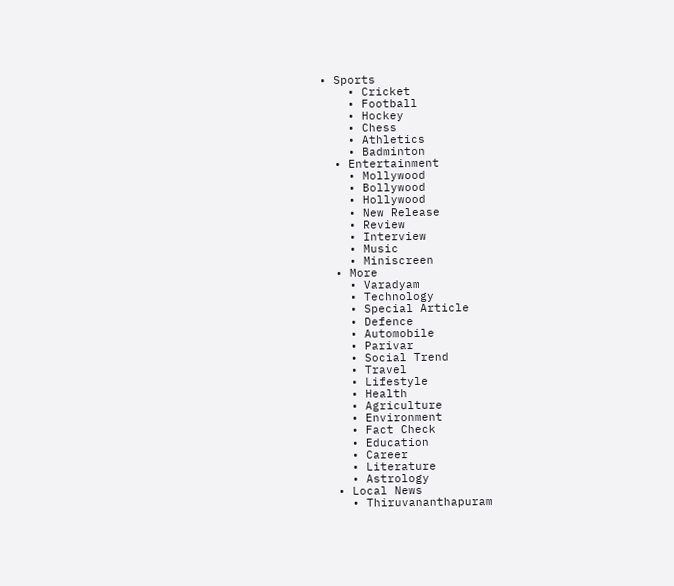• Sports
    • Cricket
    • Football
    • Hockey
    • Chess
    • Athletics
    • Badminton
  • Entertainment
    • Mollywood
    • Bollywood
    • Hollywood
    • New Release
    • Review
    • Interview
    • Music
    • Miniscreen
  • More
    • Varadyam
    • Technology
    • Special Article
    • Defence
    • Automobile
    • Parivar
    • Social Trend
    • Travel
    • Lifestyle
    • Health
    • Agriculture
    • Environment
    • Fact Check
    • Education
    • Career
    • Literature
    • Astrology
  • Local News
    • Thiruvananthapuram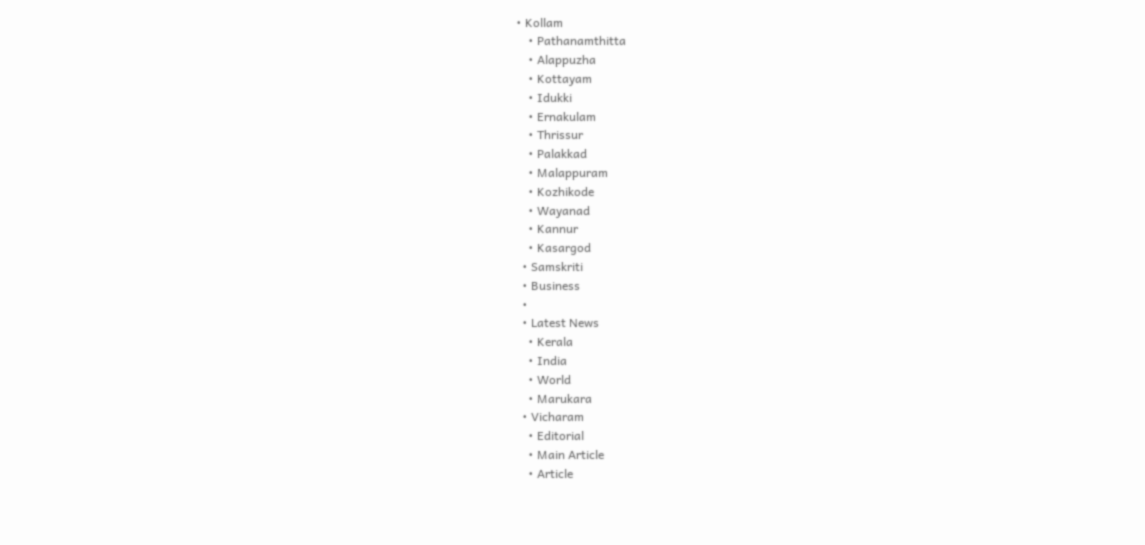• Kollam
    • Pathanamthitta
    • Alappuzha
    • Kottayam
    • Idukki
    • Ernakulam
    • Thrissur
    • Palakkad
    • Malappuram
    • Kozhikode
    • Wayanad
    • Kannur
    • Kasargod
  • Samskriti
  • Business
  •
  • Latest News
    • Kerala
    • India
    • World
    • Marukara
  • Vicharam
    • Editorial
    • Main Article
    • Article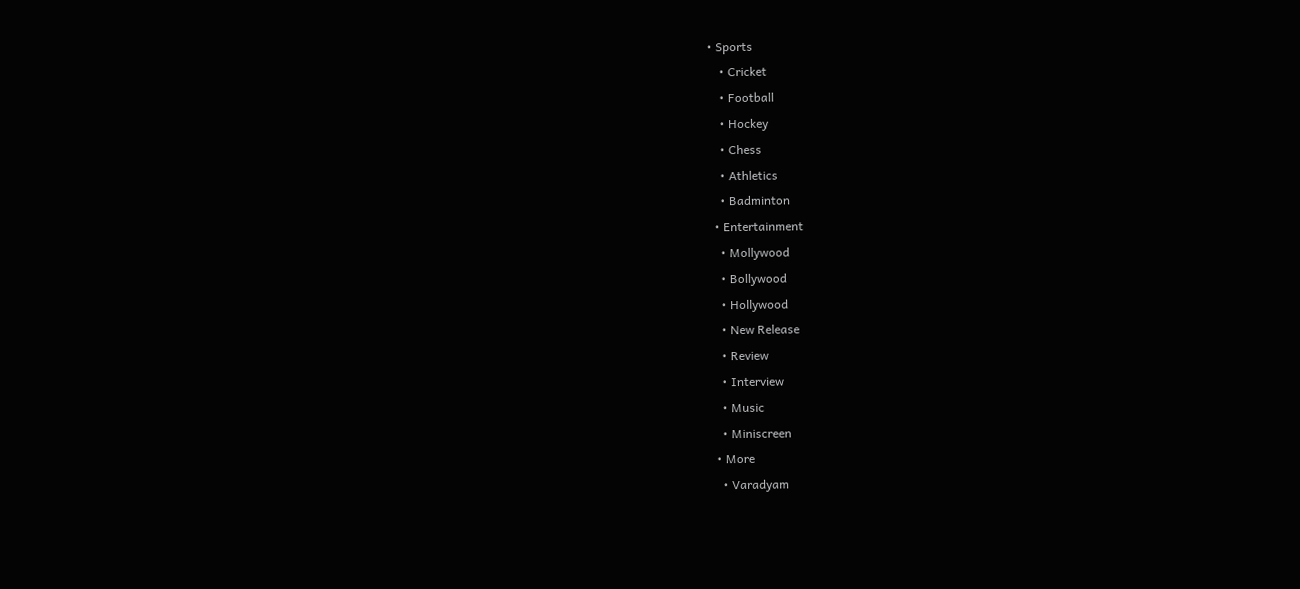• Sports
    • Cricket
    • Football
    • Hockey
    • Chess
    • Athletics
    • Badminton
  • Entertainment
    • Mollywood
    • Bollywood
    • Hollywood
    • New Release
    • Review
    • Interview
    • Music
    • Miniscreen
  • More
    • Varadyam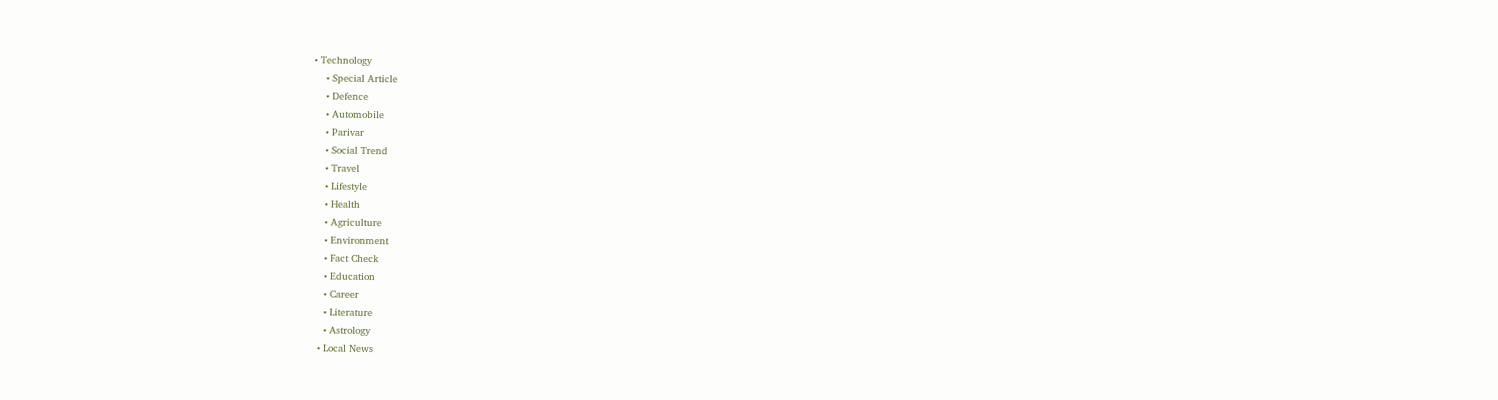• Technology
    • Special Article
    • Defence
    • Automobile
    • Parivar
    • Social Trend
    • Travel
    • Lifestyle
    • Health
    • Agriculture
    • Environment
    • Fact Check
    • Education
    • Career
    • Literature
    • Astrology
  • Local News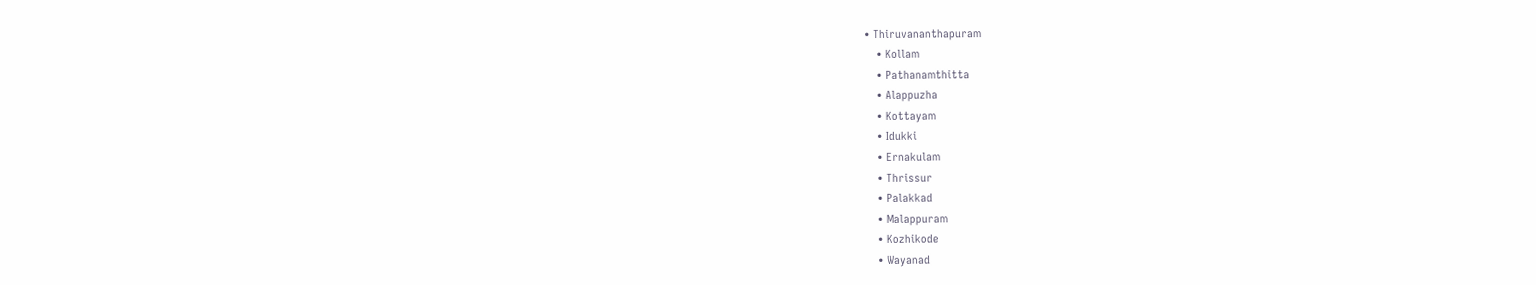• Thiruvananthapuram
    • Kollam
    • Pathanamthitta
    • Alappuzha
    • Kottayam
    • Idukki
    • Ernakulam
    • Thrissur
    • Palakkad
    • Malappuram
    • Kozhikode
    • Wayanad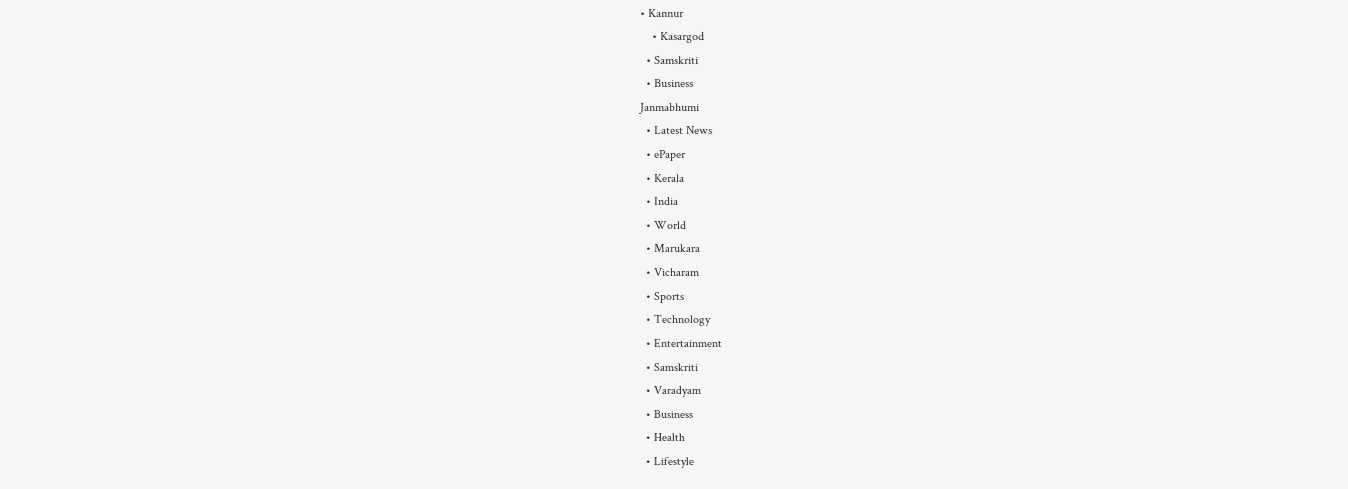• Kannur
    • Kasargod
  • Samskriti
  • Business
Janmabhumi
  • Latest News
  • ePaper
  • Kerala
  • India
  • World
  • Marukara
  • Vicharam
  • Sports
  • Technology
  • Entertainment
  • Samskriti
  • Varadyam
  • Business
  • Health
  • Lifestyle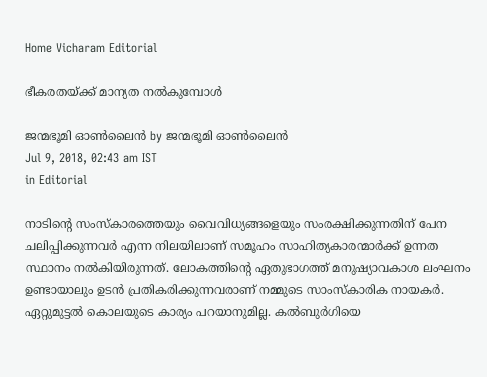Home Vicharam Editorial

ഭീകരതയ്‌ക്ക് മാന്യത നല്‍കുമ്പോള്‍

ജന്മഭൂമി ഓണ്‍ലൈന്‍ by ജന്മഭൂമി ഓണ്‍ലൈന്‍
Jul 9, 2018, 02:43 am IST
in Editorial

നാടിന്റെ സംസ്‌കാരത്തെയും വൈവിധ്യങ്ങളെയും സംരക്ഷിക്കുന്നതിന് പേന ചലിപ്പിക്കുന്നവര്‍ എന്ന നിലയിലാണ് സമൂഹം സാഹിത്യകാരന്മാര്‍ക്ക് ഉന്നത സ്ഥാനം നല്‍കിയിരുന്നത്. ലോകത്തിന്റെ ഏതുഭാഗത്ത് മനുഷ്യാവകാശ ലംഘനം ഉണ്ടായാലും ഉടന്‍ പ്രതികരിക്കുന്നവരാണ് നമ്മുടെ സാംസ്‌കാരിക നായകര്‍. ഏറ്റുമുട്ടല്‍ കൊലയുടെ കാര്യം പറയാനുമില്ല. കല്‍ബുര്‍ഗിയെ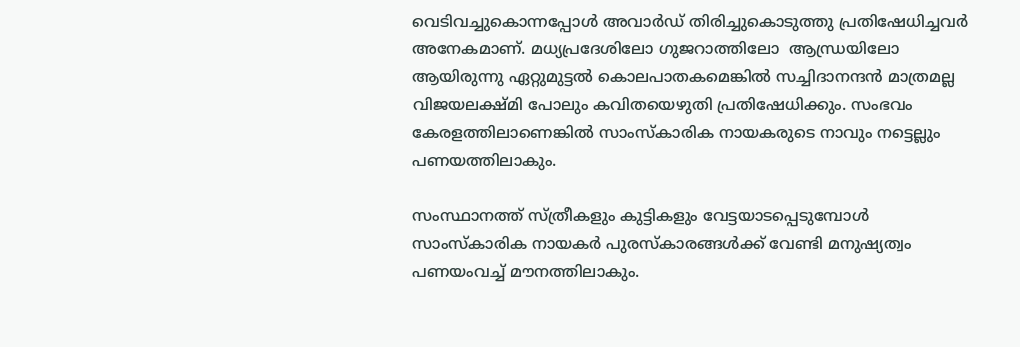വെടിവച്ചുകൊന്നപ്പോള്‍ അവാര്‍ഡ് തിരിച്ചുകൊടുത്തു പ്രതിഷേധിച്ചവര്‍ അനേകമാണ്. മധ്യപ്രദേശിലോ ഗുജറാത്തിലോ  ആന്ധ്രയിലോ ആയിരുന്നു ഏറ്റുമുട്ടല്‍ കൊലപാതകമെങ്കില്‍ സച്ചിദാനന്ദന്‍ മാത്രമല്ല വിജയലക്ഷ്മി പോലും കവിതയെഴുതി പ്രതിഷേധിക്കും. സംഭവം കേരളത്തിലാണെങ്കില്‍ സാംസ്‌കാരിക നായകരുടെ നാവും നട്ടെല്ലും പണയത്തിലാകും.

സംസ്ഥാനത്ത് സ്ത്രീകളും കുട്ടികളും വേട്ടയാടപ്പെടുമ്പോള്‍ സാംസ്‌കാരിക നായകര്‍ പുരസ്‌കാരങ്ങള്‍ക്ക് വേണ്ടി മനുഷ്യത്വം പണയംവച്ച് മൗനത്തിലാകും.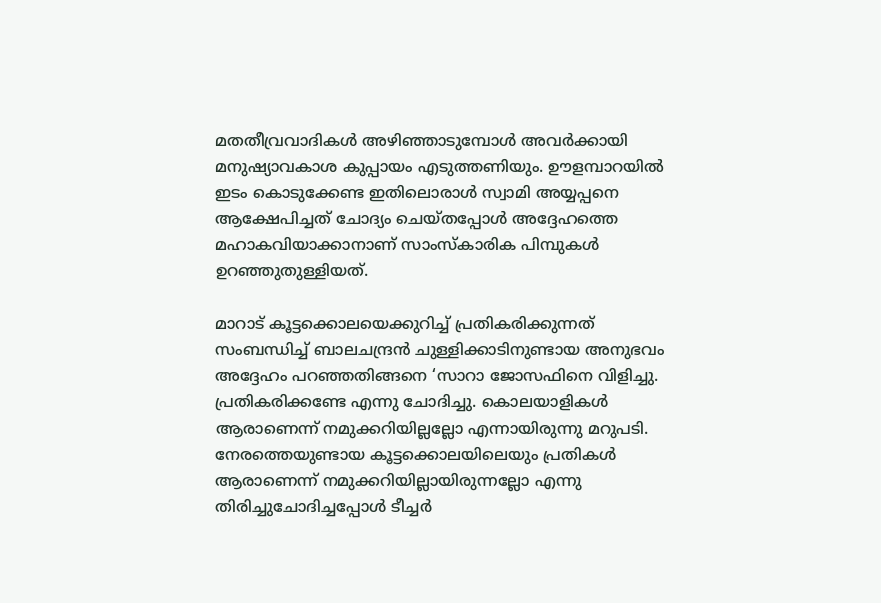മതതീവ്രവാദികള്‍ അഴിഞ്ഞാടുമ്പോള്‍ അവര്‍ക്കായി മനുഷ്യാവകാശ കുപ്പായം എടുത്തണിയും. ഊളമ്പാറയില്‍ ഇടം കൊടുക്കേണ്ട ഇതിലൊരാള്‍ സ്വാമി അയ്യപ്പനെ ആക്ഷേപിച്ചത് ചോദ്യം ചെയ്തപ്പോള്‍ അദ്ദേഹത്തെ മഹാകവിയാക്കാനാണ് സാംസ്‌കാരിക പിമ്പുകള്‍ ഉറഞ്ഞുതുള്ളിയത്.

മാറാട് കൂട്ടക്കൊലയെക്കുറിച്ച് പ്രതികരിക്കുന്നത് സംബന്ധിച്ച് ബാലചന്ദ്രന്‍ ചുള്ളിക്കാടിനുണ്ടായ അനുഭവം അദ്ദേഹം പറഞ്ഞതിങ്ങനെ ‘സാറാ ജോസഫിനെ വിളിച്ചു. പ്രതികരിക്കണ്ടേ എന്നു ചോദിച്ചു. കൊലയാളികള്‍ ആരാണെന്ന് നമുക്കറിയില്ലല്ലോ എന്നായിരുന്നു മറുപടി. നേരത്തെയുണ്ടായ കൂട്ടക്കൊലയിലെയും പ്രതികള്‍ ആരാണെന്ന് നമുക്കറിയില്ലായിരുന്നല്ലോ എന്നു തിരിച്ചുചോദിച്ചപ്പോള്‍ ടീച്ചര്‍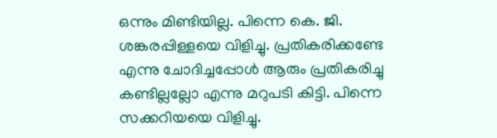ഒന്നും മിണ്ടിയില്ല. പിന്നെ കെ. ജി. ശങ്കരപ്പിള്ളയെ വിളിച്ചു. പ്രതികരിക്കണ്ടേ എന്നു ചോദിച്ചപ്പോള്‍ ആരും പ്രതികരിച്ചു കണ്ടില്ലല്ലോ എന്നു മറുപടി കിട്ടി. പിന്നെ സക്കറിയയെ വിളിച്ചു.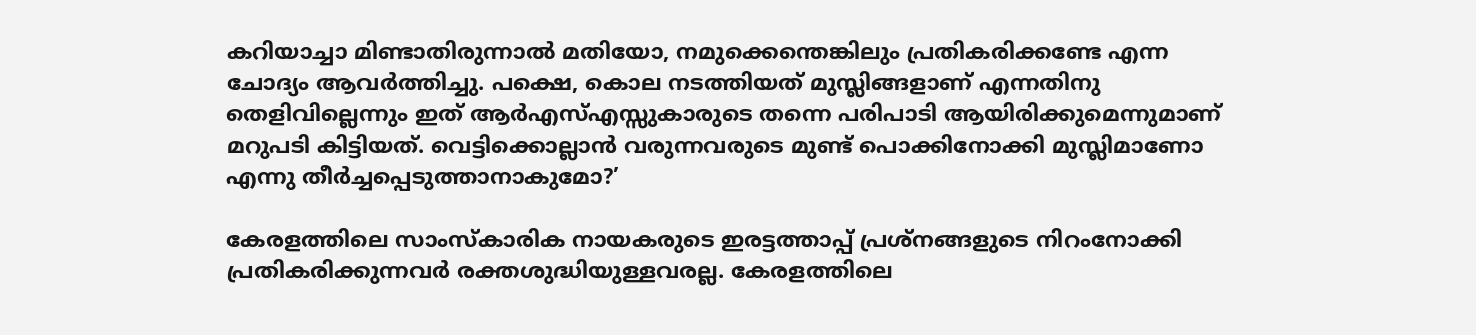കറിയാച്ചാ മിണ്ടാതിരുന്നാല്‍ മതിയോ, നമുക്കെന്തെങ്കിലും പ്രതികരിക്കണ്ടേ എന്ന ചോദ്യം ആവര്‍ത്തിച്ചു. പക്ഷെ, കൊല നടത്തിയത് മുസ്ലിങ്ങളാണ് എന്നതിനു തെളിവില്ലെന്നും ഇത് ആര്‍എസ്എസ്സുകാരുടെ തന്നെ പരിപാടി ആയിരിക്കുമെന്നുമാണ് മറുപടി കിട്ടിയത്. വെട്ടിക്കൊല്ലാന്‍ വരുന്നവരുടെ മുണ്ട് പൊക്കിനോക്കി മുസ്ലിമാണോ എന്നു തീര്‍ച്ചപ്പെടുത്താനാകുമോ?’

കേരളത്തിലെ സാംസ്‌കാരിക നായകരുടെ ഇരട്ടത്താപ്പ് പ്രശ്നങ്ങളുടെ നിറംനോക്കി പ്രതികരിക്കുന്നവര്‍ രക്തശുദ്ധിയുള്ളവരല്ല. കേരളത്തിലെ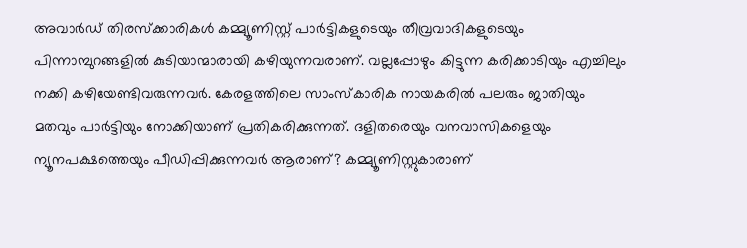അവാര്‍ഡ് തിരസ്‌ക്കാരികള്‍ കമ്മ്യൂണിസ്റ്റ് പാര്‍ട്ടികളുടെയും തീവ്രവാദികളുടെയും പിന്നാമ്പുറങ്ങളില്‍ കുടിയാന്മാരായി കഴിയുന്നവരാണ്. വല്ലപ്പോഴും കിട്ടുന്ന കരിക്കാടിയും എച്ചിലും നക്കി കഴിയേണ്ടിവരുന്നവര്‍. കേരളത്തിലെ സാംസ്‌കാരിക നായകരില്‍ പലരും ജാതിയും മതവും പാര്‍ട്ടിയും നോക്കിയാണ് പ്രതികരിക്കുന്നത്. ദളിതരെയും വനവാസികളെയും ന്യൂനപക്ഷത്തെയും പീഡിപ്പിക്കുന്നവര്‍ ആരാണ്? കമ്മ്യൂണിസ്റ്റുകാരാണ്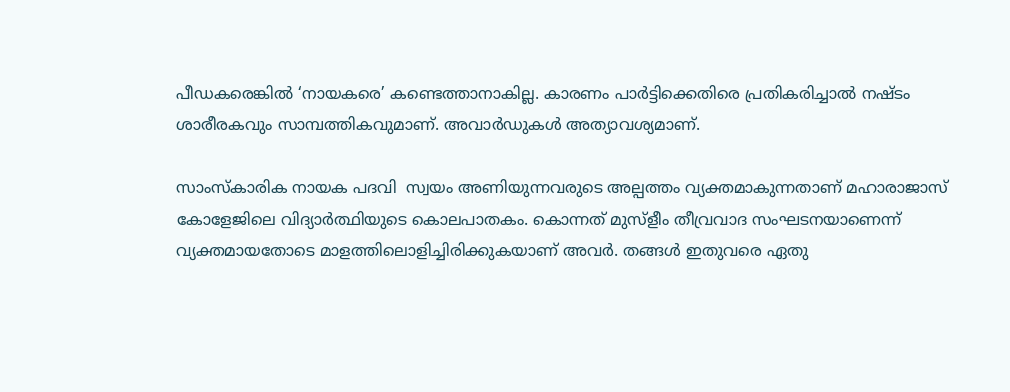പീഡകരെങ്കില്‍ ‘നായകരെ’ കണ്ടെത്താനാകില്ല. കാരണം പാര്‍ട്ടിക്കെതിരെ പ്രതികരിച്ചാല്‍ നഷ്ടം ശാരീരകവും സാമ്പത്തികവുമാണ്. അവാര്‍ഡുകള്‍ അത്യാവശ്യമാണ്.

സാംസ്‌കാരിക നായക പദവി  സ്വയം അണിയുന്നവരുടെ അല്പത്തം വ്യക്തമാകുന്നതാണ് മഹാരാജാസ് കോളേജിലെ വിദ്യാര്‍ത്ഥിയുടെ കൊലപാതകം. കൊന്നത് മുസ്‌ളീം തീവ്രവാദ സംഘടനയാണെന്ന് വ്യക്തമായതോടെ മാളത്തിലൊളിച്ചിരിക്കുകയാണ് അവര്‍. തങ്ങള്‍ ഇതുവരെ ഏതു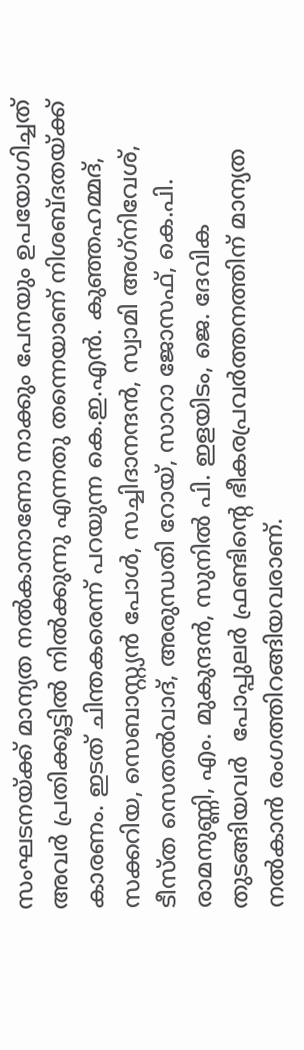സംഘടനയ്‌ക്ക് മാന്യത നല്‍കാനാണോ നാക്കും പേനയും ഉപയോഗിച്ചത് അവര്‍ പ്രതിക്കൂട്ടില്‍ നില്‍ക്കുന്നു എന്നതു തന്നെയാണ് നിശബ്ദതയ്‌ക്ക് കാരണം. ഇടത് ചിന്തകരെന്ന് പറയുന്ന കെ.ഇ.എന്‍. കുഞ്ഞഹമ്മദ്, സക്കറിയ, സെബാസ്റ്റ്യന്‍ പോള്‍, സച്ചിദാനന്ദന്‍, സ്വാമി അഗ്‌നിവേശ്, ടീസ്ത സെതല്‍വാദ്, അരുന്ധതി റോയ്, സാറാ ജോസഫ്, കെ.പി. രാമനുണ്ണി, എം. മുകുന്ദന്‍, സുനില്‍ പി. ഇളയിടം, ജെ. ദേവിക തുടങ്ങിയവര്‍  പോപ്പുലര്‍ ഫ്രണ്ടിന്റെ ഭീകരപ്രവര്‍ത്തനത്തിന് മാന്യത നല്‍കാന്‍ രംഗത്തിറങ്ങിയവരാണ്.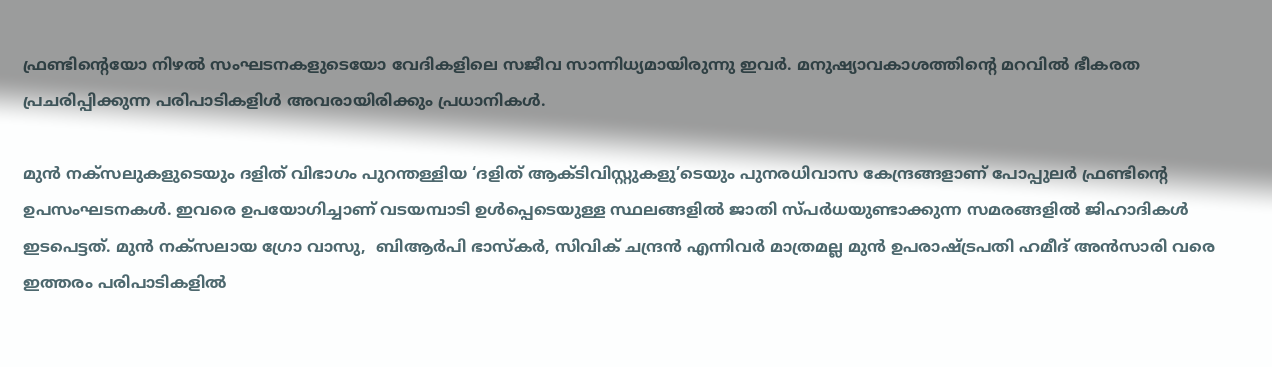ഫ്രണ്ടിന്റെയോ നിഴല്‍ സംഘടനകളുടെയോ വേദികളിലെ സജീവ സാന്നിധ്യമായിരുന്നു ഇവര്‍. മനുഷ്യാവകാശത്തിന്റെ മറവില്‍ ഭീകരത പ്രചരിപ്പിക്കുന്ന പരിപാടികളിള്‍ അവരായിരിക്കും പ്രധാനികള്‍.

മുന്‍ നക്സലുകളുടെയും ദളിത് വിഭാഗം പുറന്തള്ളിയ ‘ദളിത് ആക്ടിവിസ്റ്റുകളു’ടെയും പുനരധിവാസ കേന്ദ്രങ്ങളാണ് പോപ്പുലര്‍ ഫ്രണ്ടിന്റെ  ഉപസംഘടനകള്‍. ഇവരെ ഉപയോഗിച്ചാണ് വടയമ്പാടി ഉള്‍പ്പെടെയുള്ള സ്ഥലങ്ങളില്‍ ജാതി സ്പര്‍ധയുണ്ടാക്കുന്ന സമരങ്ങളില്‍ ജിഹാദികള്‍ ഇടപെട്ടത്. മുന്‍ നക്സലായ ഗ്രോ വാസു,  ബിആര്‍പി ഭാസ്‌കര്‍, സിവിക് ചന്ദ്രന്‍ എന്നിവര്‍ മാത്രമല്ല മുന്‍ ഉപരാഷ്‌ട്രപതി ഹമീദ് അന്‍സാരി വരെ ഇത്തരം പരിപാടികളില്‍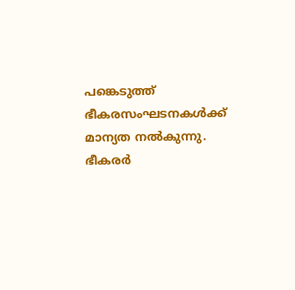പങ്കെടുത്ത് ഭീകരസംഘടനകള്‍ക്ക് മാന്യത നല്‍കുന്നു. ഭീകരര്‍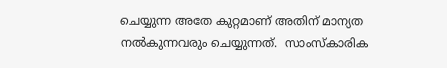ചെയ്യുന്ന അതേ കുറ്റമാണ് അതിന് മാന്യത നല്‍കുന്നവരും ചെയ്യുന്നത്.  സാംസ്‌കാരിക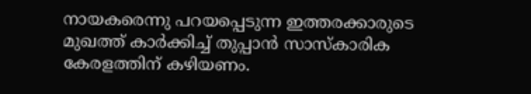നായകരെന്നു പറയപ്പെടുന്ന ഇത്തരക്കാരുടെ മുഖത്ത് കാര്‍ക്കിച്ച് തുപ്പാന്‍ സാസ്‌കാരിക കേരളത്തിന് കഴിയണം.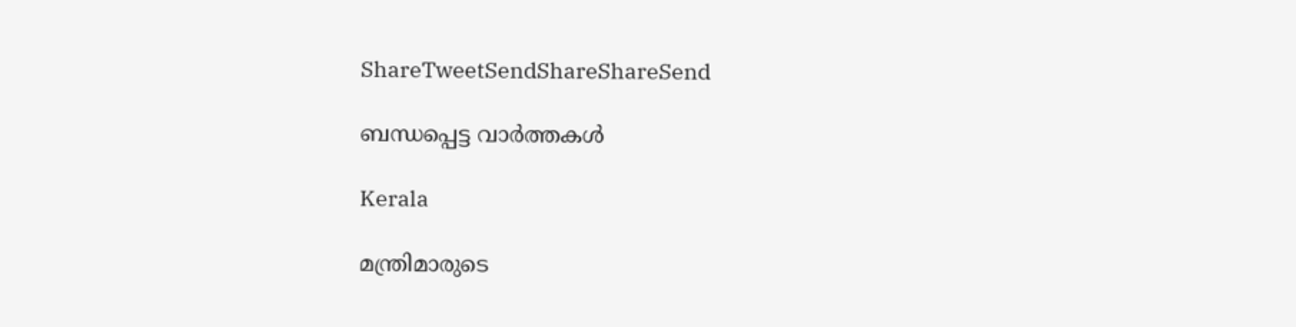ShareTweetSendShareShareSend

ബന്ധപ്പെട്ട വാര്‍ത്തകള്‍

Kerala

മന്ത്രിമാരുടെ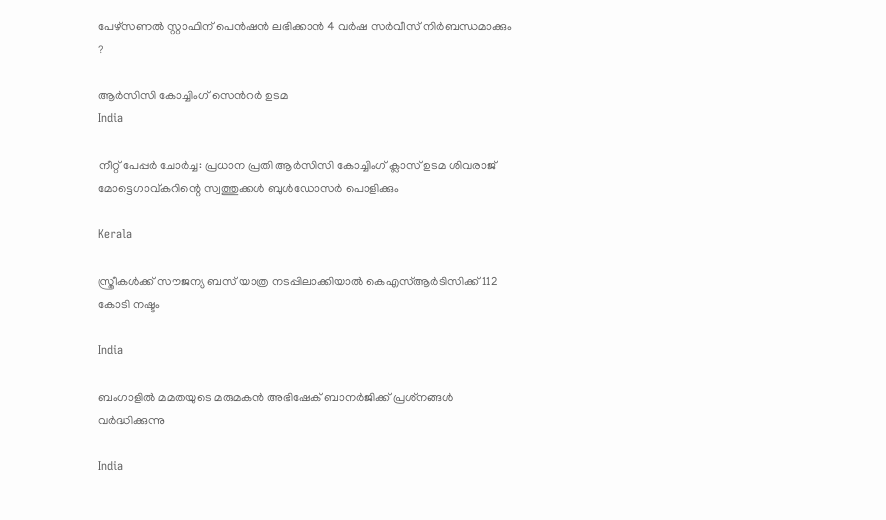പേഴ്‌സണല്‍ സ്റ്റാഫിന് പെന്‍ഷന്‍ ലഭിക്കാന്‍ 4 വര്‍ഷ സര്‍വീസ് നിര്‍ബന്ധമാക്കും ?

ആര്‍സിസി കോച്ചിംഗ് സെന്‍റര്‍ ഉടമ
India

നീറ്റ് പേപ്പർ ചോർച്ച: പ്രധാന പ്രതി ആർസിസി കോച്ചിംഗ് ക്ലാസ് ഉടമ ശിവരാജ് മോട്ടെഗാവ്കറിന്റെ സ്വത്തുക്കൾ ബുൾഡോസര്‍ പൊളിക്കും

Kerala

സ്ത്രീകള്‍ക്ക് സൗജന്യ ബസ് യാത്ര നടപ്പിലാക്കിയാല്‍ കെഎസ്ആര്‍ടിസിക്ക് 112 കോടി നഷ്ടം

India

ബംഗാളില്‍ മമതയുടെ മരുമകന്‍ അഭിഷേക് ബാനര്‍ജിക്ക് പ്രശ്‌നങ്ങൾ വർദ്ധിക്കുന്നു

India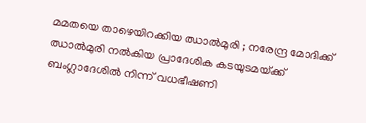മമതയെ താഴെയിറക്കിയ ഝാൽമുരി ; നരേന്ദ്ര മോദിക്ക് ഝാൽമുരി നൽകിയ പ്രാദേശിക കടയുടമയ്‌ക്ക് ബംഗ്ലാദേശിൽ നിന്ന് വധഭീഷണി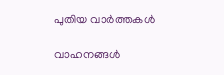പുതിയ വാര്‍ത്തകള്‍

വാഹനങ്ങള്‍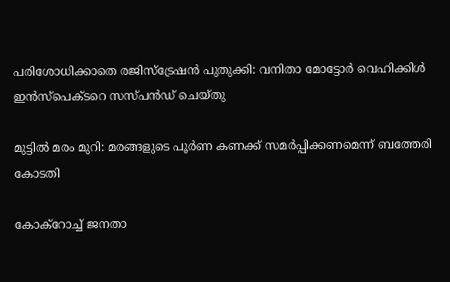പരിശോധിക്കാതെ രജിസ്‌ട്രേഷന്‍ പുതുക്കി: വനിതാ മോട്ടോര്‍ വെഹിക്കിള്‍ ഇന്‍സ്‌പെക്ടറെ സസ്പന്‍ഡ് ചെയ്തു

മുട്ടില്‍ മരം മുറി: മരങ്ങളുടെ പൂര്‍ണ കണക്ക് സമര്‍പ്പിക്കണമെന്ന് ബത്തേരി കോടതി

കോക്റോച്ച് ജനതാ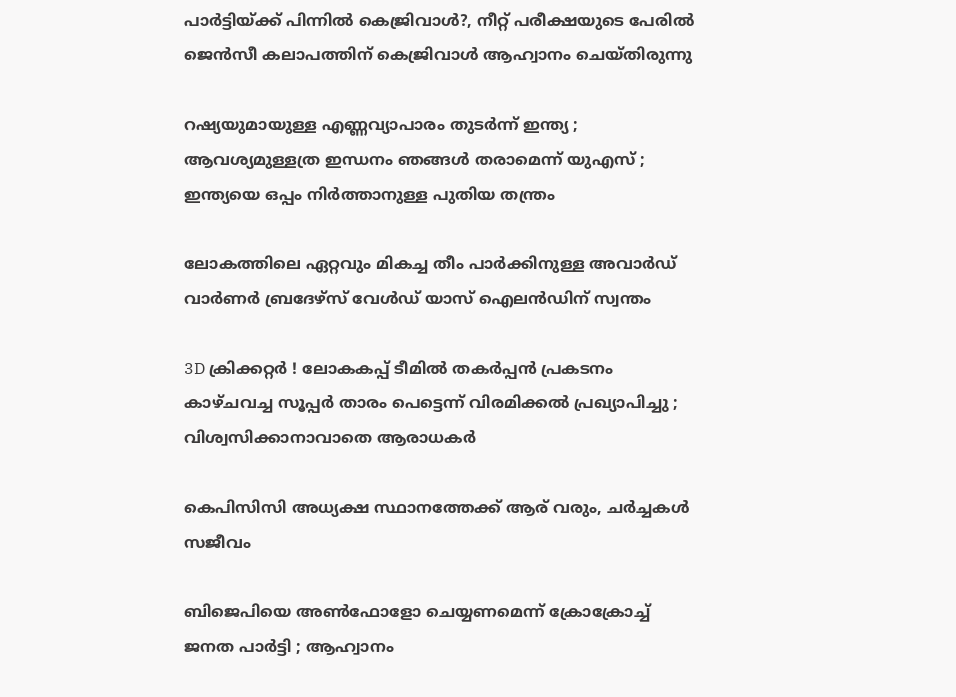പാര്‍ട്ടിയ്‌ക്ക് പിന്നില്‍ കെജ്രിവാള്‍?, നീറ്റ് പരീക്ഷയുടെ പേരില്‍ ജെന്‍സീ കലാപത്തിന് കെജ്രിവാള്‍ ആഹ്വാനം ചെയ്തിരുന്നു

റഷ്യയുമായുള്ള എണ്ണവ്യാപാരം തുടർന്ന് ഇന്ത്യ ; ആവശ്യമുള്ളത്ര ഇന്ധനം ഞങ്ങൾ തരാമെന്ന് യുഎസ് ; ഇന്ത്യയെ ഒപ്പം നിർത്താനുള്ള പുതിയ തന്ത്രം

ലോകത്തിലെ ഏറ്റവും മികച്ച തീം പാർക്കിനുള്ള അവാർഡ് വാർണർ ബ്രദേഴ്സ് വേൾഡ് യാസ് ഐലൻഡിന് സ്വന്തം

3D ക്രിക്കറ്റർ ! ലോകകപ്പ് ടീമിൽ തകർപ്പൻ പ്രകടനം കാഴ്ചവച്ച സൂപ്പർ താരം പെട്ടെന്ന് വിരമിക്കൽ പ്രഖ്യാപിച്ചു ; വിശ്വസിക്കാനാവാതെ ആരാധകർ

കെപിസിസി അധ്യക്ഷ സ്ഥാനത്തേക്ക് ആര് വരും, ചര്‍ച്ചകള്‍ സജീവം

ബിജെപിയെ അൺഫോളോ ചെയ്യണമെന്ന് ക്രോക്രോച്ച് ജനത പാർട്ടി ; ആഹ്വാനം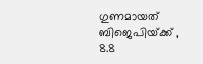ഗുണമായത് ബിജെപിയ്‌ക്ക് , 8.8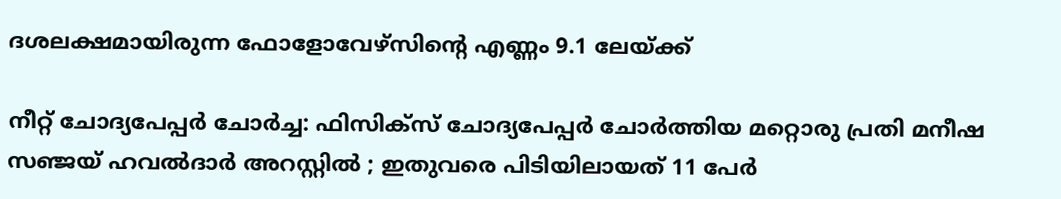ദശലക്ഷമായിരുന്ന ഫോളോവേഴ്‌സിന്റെ എണ്ണം 9.1 ലേയ്‌ക്ക്

നീറ്റ് ചോദ്യപേപ്പർ ചോർച്ച: ഫിസിക്സ് ചോദ്യപേപ്പർ ചോർത്തിയ മറ്റൊരു പ്രതി മനീഷ സഞ്ജയ് ഹവൽദാർ അറസ്റ്റിൽ ; ഇതുവരെ പിടിയിലായത് 11 പേർ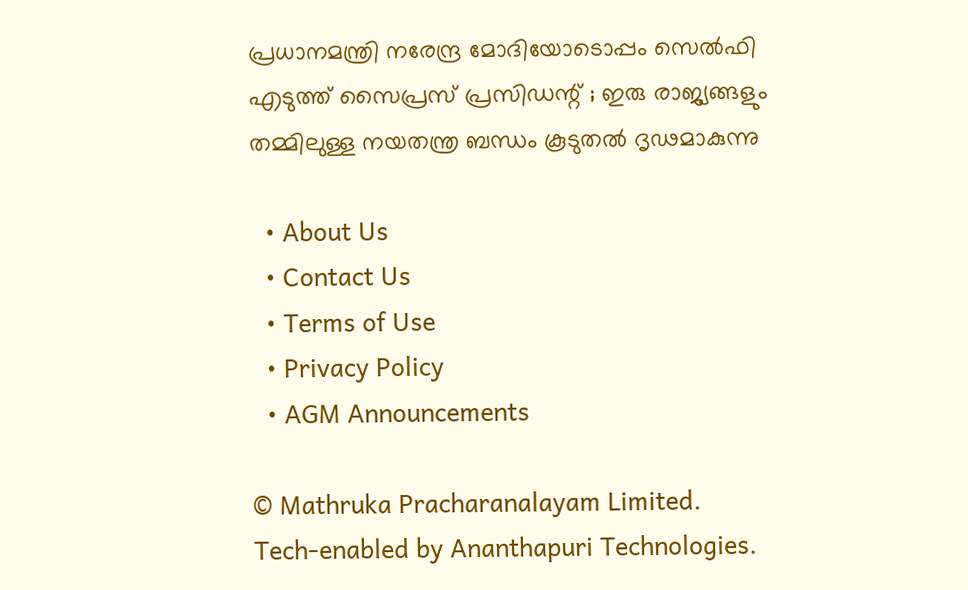പ്രധാനമന്ത്രി നരേന്ദ്ര മോദിയോടൊപ്പം സെൽഫി എടുത്ത് സൈപ്രസ് പ്രസിഡന്റ് ; ഇരു രാജ്യങ്ങളും തമ്മിലുള്ള നയതന്ത്ര ബന്ധം കൂടുതൽ ദൃഢമാകുന്നു

  • About Us
  • Contact Us
  • Terms of Use
  • Privacy Policy
  • AGM Announcements

© Mathruka Pracharanalayam Limited.
Tech-enabled by Ananthapuri Technologies.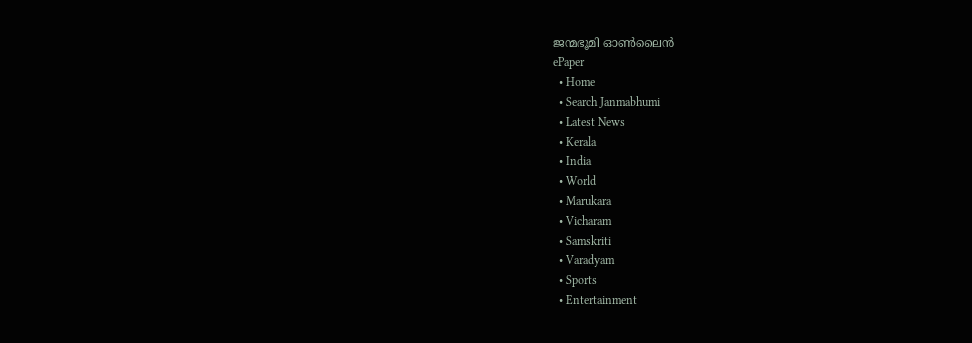ജന്മഭൂമി ഓണ്‍ലൈന്‍
ePaper
  • Home
  • Search Janmabhumi
  • Latest News
  • Kerala
  • India
  • World
  • Marukara
  • Vicharam
  • Samskriti
  • Varadyam
  • Sports
  • Entertainment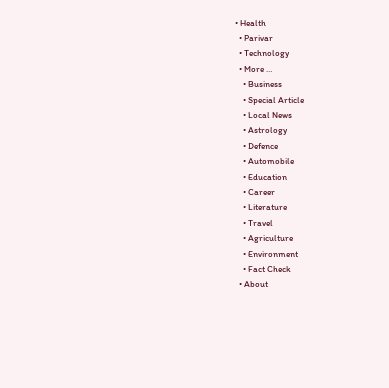• Health
  • Parivar
  • Technology
  • More …
    • Business
    • Special Article
    • Local News
    • Astrology
    • Defence
    • Automobile
    • Education
    • Career
    • Literature
    • Travel
    • Agriculture
    • Environment
    • Fact Check
  • About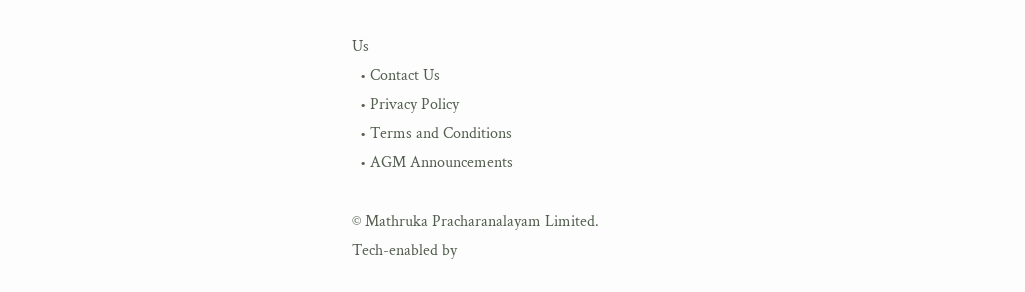Us
  • Contact Us
  • Privacy Policy
  • Terms and Conditions
  • AGM Announcements

© Mathruka Pracharanalayam Limited.
Tech-enabled by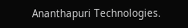Ananthapuri Technologies.